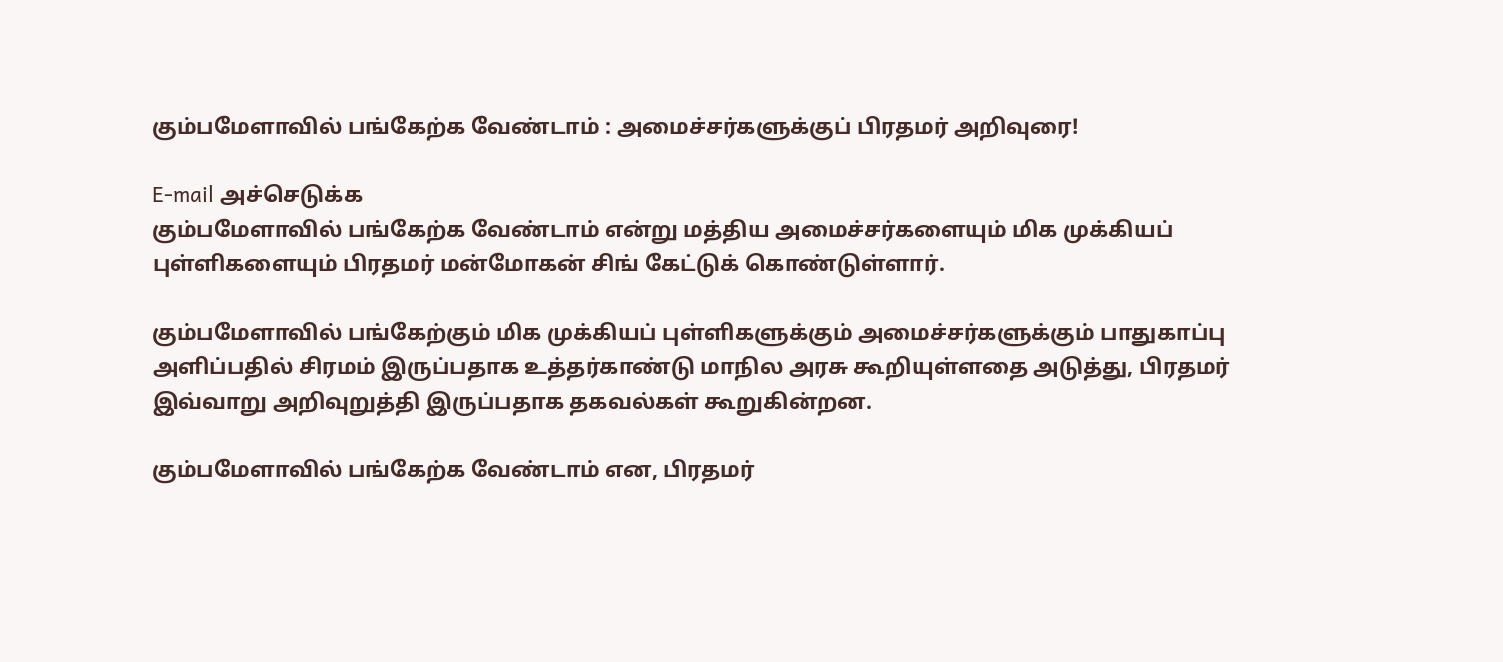கும்பமேளாவில் பங்கேற்க வேண்டாம் : அமைச்சர்களுக்குப் பிரதமர் அறிவுரை!

E-mail அச்செடுக்க
கும்பமேளாவில் பங்கேற்க வேண்டாம் என்று மத்திய அமைச்சர்களையும் மிக முக்கியப் புள்ளிகளையும் பிரதமர் மன்மோகன் சிங் கேட்டுக் கொண்டுள்ளார்.

கும்பமேளாவில் பங்கேற்கும் மிக முக்கியப் புள்ளிகளுக்கும் அமைச்சர்களுக்கும் பாதுகாப்பு அளிப்பதில் சிரமம் இருப்பதாக உத்தர்காண்டு மாநில அரசு கூறியுள்ளதை அடுத்து, பிரதமர் இவ்வாறு அறிவுறுத்தி இருப்பதாக தகவல்கள் கூறுகின்றன.

கும்பமேளாவில் பங்கேற்க வேண்டாம் என, பிரதமர்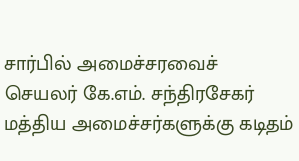சார்பில் அமைச்சரவைச் செயலர் கே.எம். சந்திரசேகர் மத்திய அமைச்சர்களுக்கு கடிதம்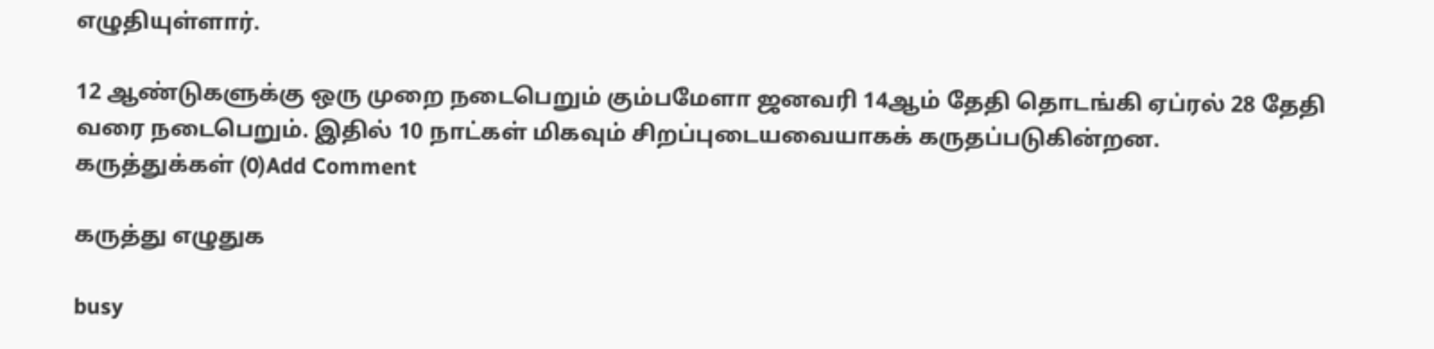எழுதியுள்ளார்.

12 ஆண்டுகளுக்கு ஒரு முறை நடைபெறும் கும்பமேளா ஜனவரி 14ஆம் தேதி தொடங்கி ஏப்ரல் 28 தேதி வரை நடைபெறும். இதில் 10 நாட்கள் மிகவும் சிறப்புடையவையாகக் கருதப்படுகின்றன.
கருத்துக்கள் (0)Add Comment

கருத்து எழுதுக

busy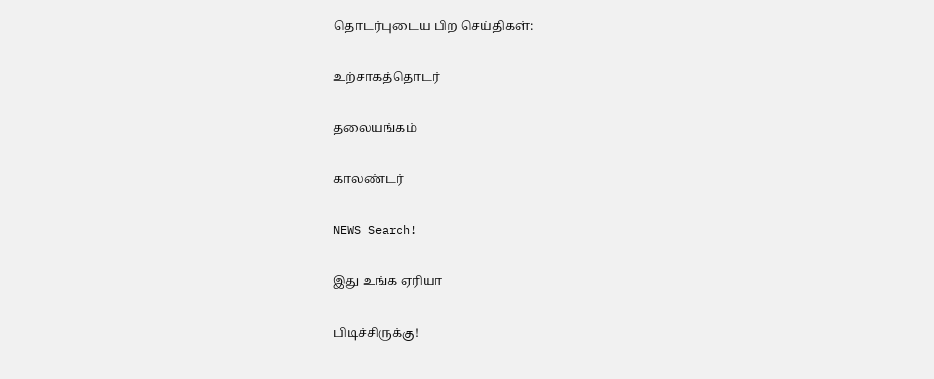தொடர்புடைய பிற செய்திகள்:

உற்சாகத்தொடர்

தலையங்கம்

காலண்டர்

NEWS Search!

இது உங்க ஏரியா

பிடிச்சிருக்கு!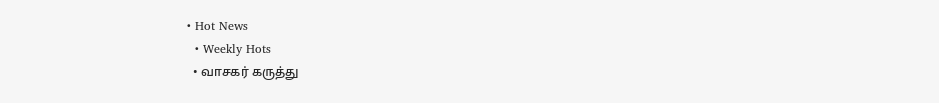• Hot News
  • Weekly Hots
  • வாசகர் கருத்து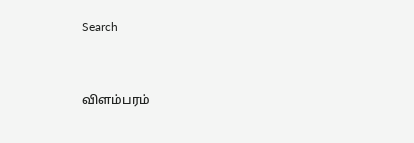Search


விளம்பரம்